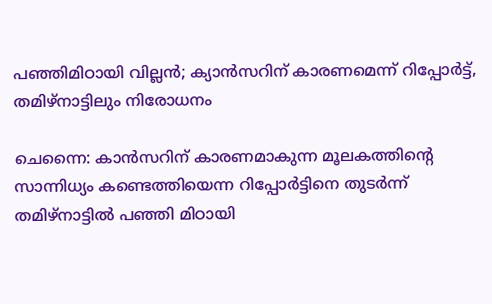പഞ്ഞിമിഠായി വില്ലൻ; ക്യാൻസറിന് കാരണമെന്ന് റിപ്പോർട്ട്, തമിഴ്നാട്ടിലും നിരോധനം

ചെന്നൈ: കാൻസറിന് കാരണമാകുന്ന മൂലകത്തിൻ്റെ സാന്നിധ്യം കണ്ടെത്തിയെന്ന റിപ്പോർട്ടിനെ തുടർന്ന് തമിഴ്‌നാട്ടിൽ പഞ്ഞി മിഠായി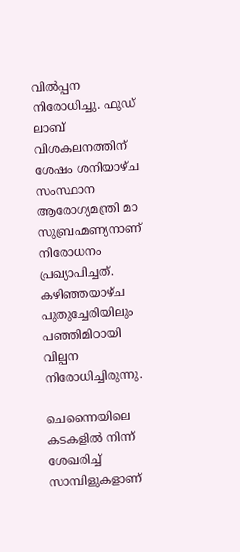വിൽപ്പന നിരോധിച്ചു. ഫുഡ് ലാബ് വിശകലനത്തിന് ശേഷം ശനിയാഴ്ച സംസ്ഥാന ആരോഗ്യമന്ത്രി മാ സുബ്രഹ്മണ്യനാണ് നിരോധനം പ്രഖ്യാപിച്ചത്. കഴിഞ്ഞയാഴ്ച പുതുച്ചേരിയിലും പഞ്ഞിമിഠായി വില്പന നിരോധിച്ചിരുന്നു.

ചെന്നൈയിലെ കടകളിൽ നിന്ന് ശേഖരിച്ച് സാമ്പിളുകളാണ്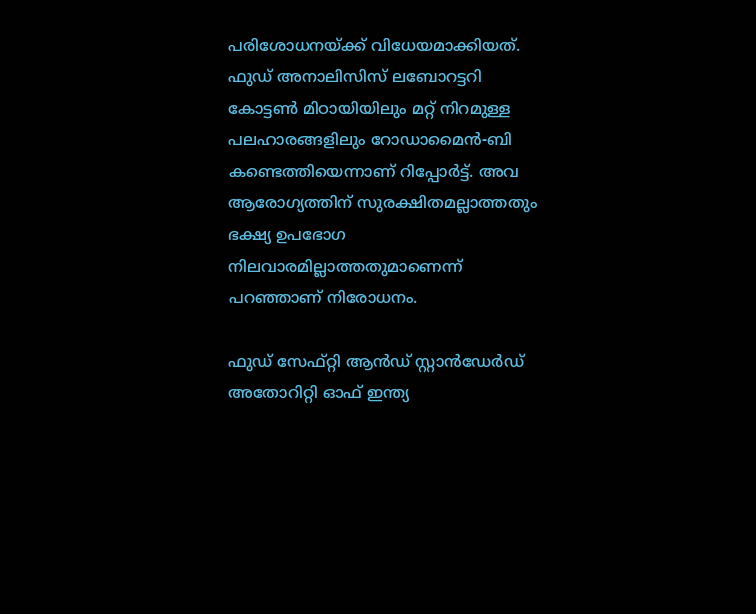പരിശോധനയ്ക്ക് വിധേയമാക്കിയത്. ഫുഡ് അനാലിസിസ് ലബോറട്ടറി കോട്ടൺ മിഠായിയിലും മറ്റ് നിറമുള്ള പലഹാരങ്ങളിലും റോഡാമൈൻ-ബി കണ്ടെത്തിയെന്നാണ് റിപ്പോർട്ട്. അവ ആരോഗ്യത്തിന് സുരക്ഷിതമല്ലാത്തതും ഭക്ഷ്യ ഉപഭോഗ നിലവാരമില്ലാത്തതുമാണെന്ന് പറഞ്ഞാണ് നിരോധനം.

ഫുഡ് സേഫ്റ്റി ആൻഡ് സ്റ്റാൻഡേർഡ് അതോറിറ്റി ഓഫ് ഇന്ത്യ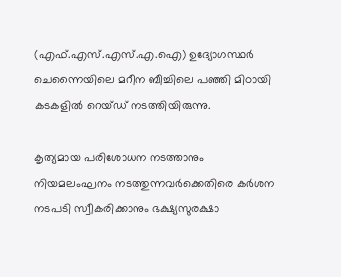(എഫ്.എസ്.എസ്.എ.ഐ) ഉദ്യോഗസ്ഥർ ചെന്നൈയിലെ മറീന ബീച്ചിലെ പഞ്ഞി മിഠായി കടകളിൽ റെയ്ഡ് നടത്തിയിരുന്നു.

കൃത്യമായ പരിശോധന നടത്താനും നിയമലംഘനം നടത്തുന്നവർക്കെതിരെ കർശന നടപടി സ്വീകരിക്കാനും ഭക്ഷ്യസുരക്ഷാ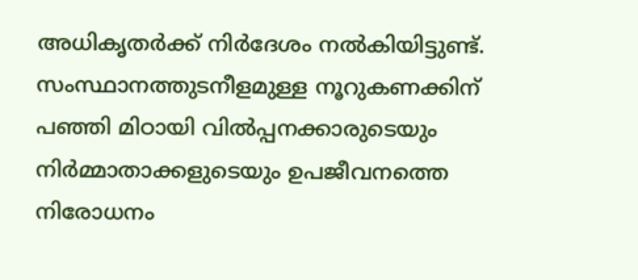അധികൃതർക്ക് നിർദേശം നൽകിയിട്ടുണ്ട്. സംസ്ഥാനത്തുടനീളമുള്ള നൂറുകണക്കിന് പഞ്ഞി മിഠായി വിൽപ്പനക്കാരുടെയും നിർമ്മാതാക്കളുടെയും ഉപജീവനത്തെ നിരോധനം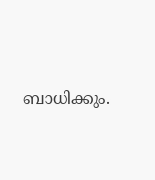ബാധിക്കും.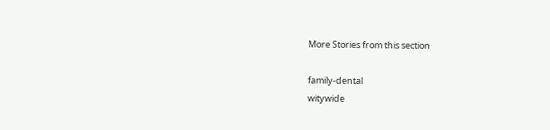More Stories from this section

family-dental
witywide